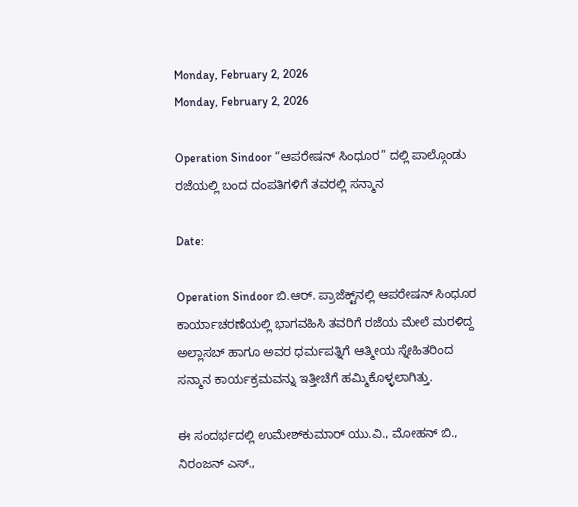Monday, February 2, 2026
Monday, February 2, 2026

Operation Sindoor “ಆಪರೇಷನ್ ಸಿಂಧೂರ” ದಲ್ಲಿ ಪಾಲ್ಗೊಂಡು ರಜೆಯಲ್ಲಿ ಬಂದ ದಂಪತಿಗಳಿಗೆ ತವರಲ್ಲಿ ಸನ್ಮಾನ

Date:

Operation Sindoor ಬಿ.ಆರ್. ಪ್ರಾಜೆಕ್ಟ್‌ನಲ್ಲಿ ಆಪರೇಷನ್ ಸಿಂಧೂರ ಕಾರ್ಯಾಚರಣೆಯಲ್ಲಿ ಭಾಗವಹಿಸಿ ತವರಿಗೆ ರಜೆಯ ಮೇಲೆ ಮರಳಿದ್ದ ಅಲ್ಲಾಸಬ್ ಹಾಗೂ ಅವರ ಧರ್ಮಪತ್ನಿಗೆ ಆತ್ಮೀಯ ಸ್ನೇಹಿತರಿಂದ ಸನ್ಮಾನ ಕಾರ್ಯಕ್ರಮವನ್ನು ಇತ್ತೀಚೆಗೆ ಹಮ್ಮಿಕೊಳ್ಳಲಾಗಿತ್ತು.

ಈ ಸಂದರ್ಭದಲ್ಲಿ ಉಮೇಶ್‌ಕುಮಾರ್ ಯು.ವಿ., ಮೋಹನ್ ಬಿ., ನಿರಂಜನ್ ಎಸ್.,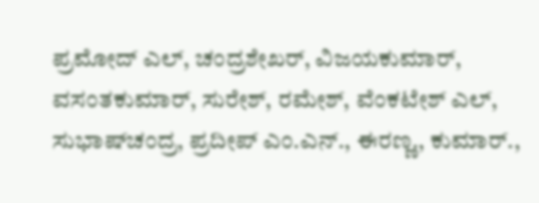ಪ್ರಮೋದ್ ಎಲ್, ಚಂದ್ರಶೇಖರ್, ವಿಜಯಕುಮಾರ್, ವಸಂತಕುಮಾರ್, ಸುರೇಶ್, ರಮೇಶ್, ವೆಂಕಟೇಶ್ ಎಲ್, ಸುಭಾಷ್‌ಚಂದ್ರ, ಪ್ರದೀಪ್ ಎಂ.ಎನ್., ಈರಣ್ಣ., ಕುಮಾರ್.,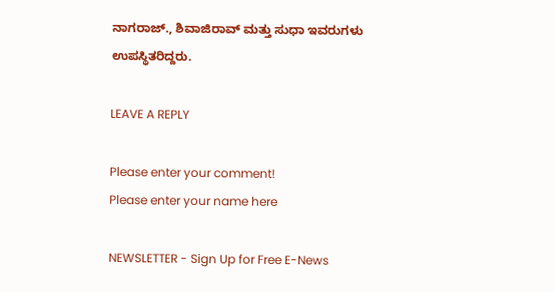ನಾಗರಾಜ್., ಶಿವಾಜಿರಾವ್ ಮತ್ತು ಸುಧಾ ಇವರುಗಳು ಉಪಸ್ಥಿತರಿದ್ದರು.

LEAVE A REPLY

Please enter your comment!
Please enter your name here

NEWSLETTER - Sign Up for Free E-News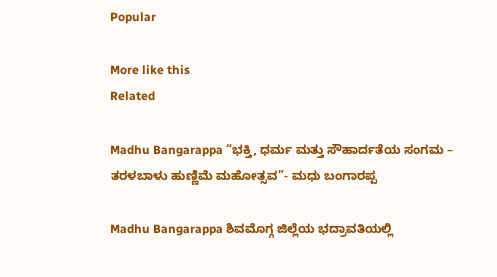Popular

More like this
Related

Madhu Bangarappa “ಭಕ್ತಿ, ಧರ್ಮ ಮತ್ತು ಸೌಹಾರ್ದತೆಯ ಸಂಗಮ – ತರಳಬಾಳು ಹುಣ್ಣಿಮೆ ಮಹೋತ್ಸವ”- ಮಧು ಬಂಗಾರಪ್ಪ

Madhu Bangarappa ಶಿವಮೊಗ್ಗ ಜಿಲ್ಲೆಯ ಭದ್ರಾವತಿಯಲ್ಲಿ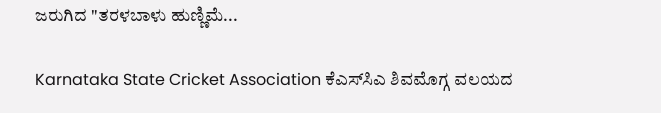ಜರುಗಿದ "ತರಳಬಾಳು ಹುಣ್ಣಿಮೆ...

Karnataka State Cricket Association ಕೆಎಸ್‌ಸಿಎ ಶಿವಮೊಗ್ಗ ವಲಯದ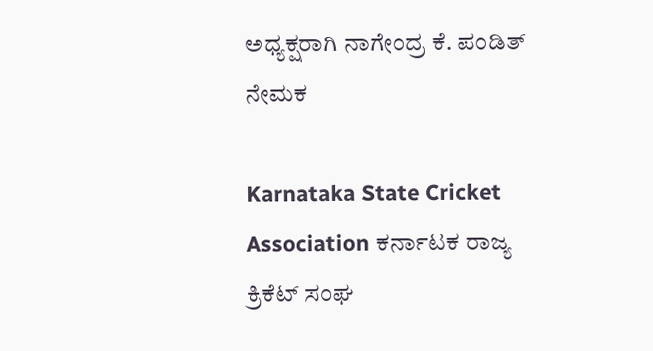ಅಧ್ಯಕ್ಷರಾಗಿ ನಾಗೇಂದ್ರ ಕೆ. ಪಂಡಿತ್ ನೇಮಕ

Karnataka State Cricket Association ಕರ್ನಾಟಕ ರಾಜ್ಯ ಕ್ರಿಕೆಟ್ ಸಂಘ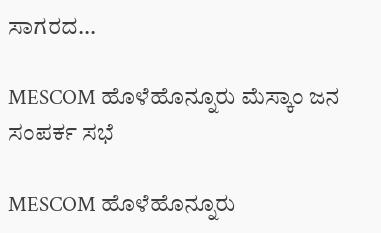ಸಾಗರದ...

MESCOM ಹೊಳೆಹೊನ್ನೂರು ಮೆಸ್ಕಾಂ ಜನ ಸಂಪರ್ಕ ಸಭೆ

MESCOM ಹೊಳೆಹೊನ್ನೂರು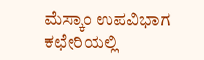ಮೆಸ್ಕಾಂ ಉಪವಿಭಾಗ ಕಛೇರಿಯಲ್ಲಿ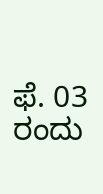ಫೆ. 03 ರಂದು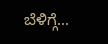ಬೆಳಿಗ್ಗೆ...